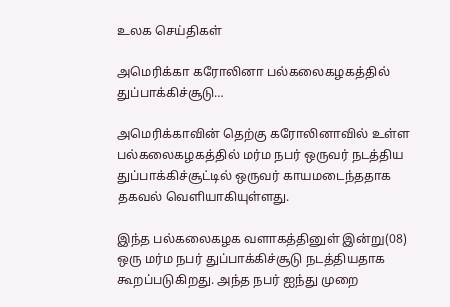உலக செய்திகள்

அமெரிக்கா கரோலினா பல்கலைகழகத்தில் துப்பாக்கிச்சூடு…

அமெரிக்காவின் தெற்கு கரோலினாவில் உள்ள பல்கலைகழகத்தில் மர்ம நபர் ஒருவர் நடத்திய துப்பாக்கிச்சூட்டில் ஒருவர் காயமடைந்ததாக தகவல் வெளியாகியுள்ளது.

இந்த பல்கலைகழக வளாகத்தினுள் இன்று(08) ஒரு மர்ம நபர் துப்பாக்கிச்சூடு நடத்தியதாக கூறப்படுகிறது. அந்த நபர் ஐந்து முறை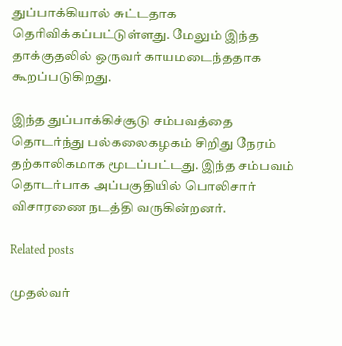துப்பாக்கியால் சுட்டதாக தெரிவிக்கப்பட்டுள்ளது. மேலும் இந்த தாக்குதலில் ஒருவர் காயமடைந்ததாக கூறப்படுகிறது.

இந்த துப்பாக்கிச்சூடு சம்பவத்தை தொடர்ந்து பல்கலைகழகம் சிறிது நேரம் தற்காலிகமாக மூடப்பட்டது. இந்த சம்பவம் தொடர்பாக அப்பகுதியில் பொலிசார் விசாரணை நடத்தி வருகின்றனர்.

Related posts

முதல்வர்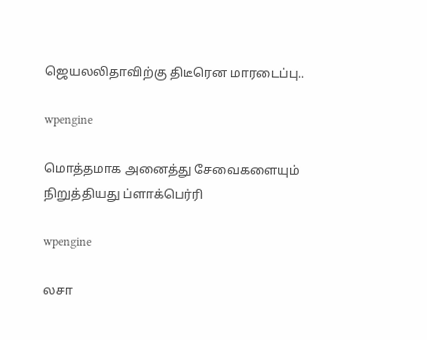ஜெயலலிதாவிற்கு திடீரென மாரடைப்பு..

wpengine

மொத்தமாக அனைத்து சேவைகளையும் நிறுத்தியது ப்ளாக்பெர்ரி

wpengine

லசா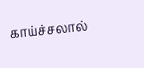காய்ச்சலால்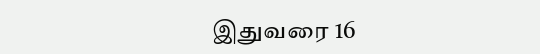இதுவரை 16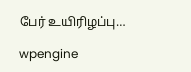பேர் உயிரிழப்பு…

wpengine